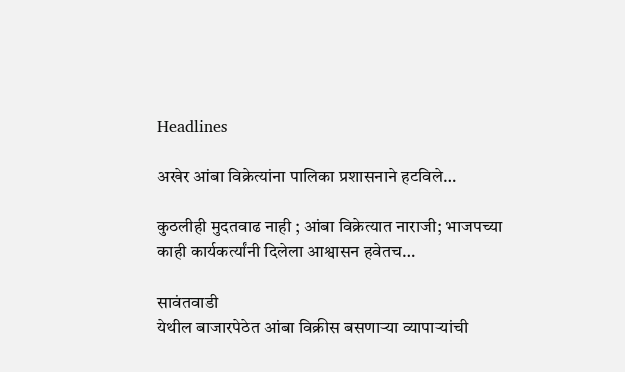Headlines

अखेर आंबा विक्रेत्यांना पालिका प्रशासनाने हटविले…

कुठलीही मुदतवाढ नाही ; आंबा विक्रेत्यात नाराजी; भाजपच्या काही कार्यकर्त्यांनी दिलेला आश्वासन हवेतच…

सावंतवाडी
येथील बाजारपेठेत आंबा विक्रीस बसणाऱ्या व्यापाऱ्यांची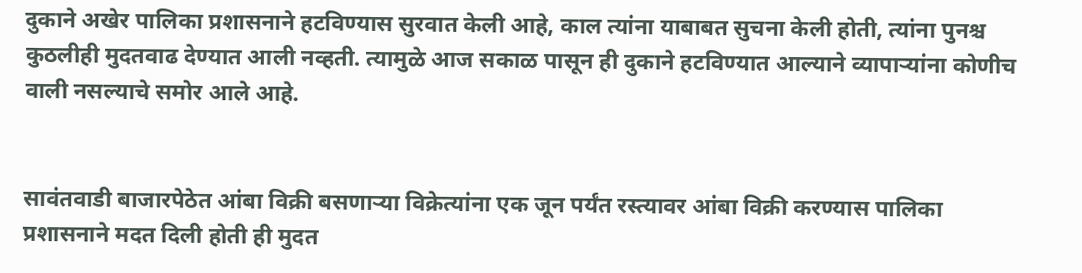दुकाने अखेर पालिका प्रशासनाने हटविण्यास सुरवात केली आहे, काल त्यांना याबाबत सुचना केली होती, त्यांना पुनश्च कुठलीही मुदतवाढ देण्यात आली नव्हती. त्यामुळे आज सकाळ पासून ही दुकाने हटविण्यात आल्याने व्यापाऱ्यांना कोणीच वाली नसल्याचे समोर आले आहे.


सावंतवाडी बाजारपेठेत आंबा विक्री बसणाऱ्या विक्रेत्यांना एक जून पर्यंत रस्त्यावर आंबा विक्री करण्यास पालिका प्रशासनाने मदत दिली होती ही मुदत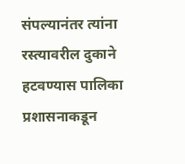संपल्यानंतर त्यांना रस्त्यावरील दुकाने हटवण्यास पालिका प्रशासनाकडून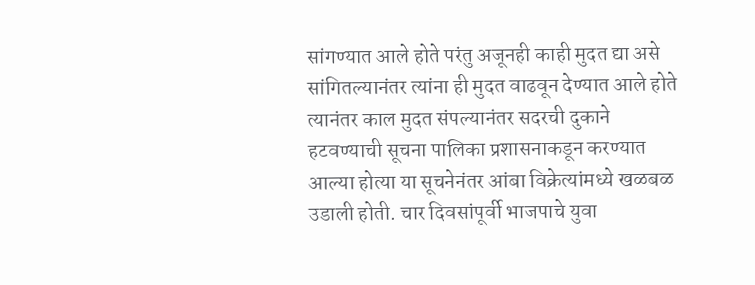सांगण्यात आले होते परंतु अजूनही काही मुदत द्या असे सांगितल्यानंतर त्यांना ही मुदत वाढवून देण्यात आले होते त्यानंतर काल मुदत संपल्यानंतर सदरची दुकाने हटवण्याची सूचना पालिका प्रशासनाकडून करण्यात आल्या होत्या या सूचनेनंतर आंबा विक्रेत्यांमध्ये खळबळ उडाली होती. चार दिवसांपूर्वी भाजपाचे युवा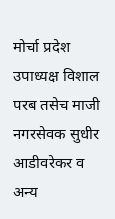मोर्चा प्रदेश उपाध्यक्ष विशाल परब तसेच माजी नगरसेवक सुधीर आडीवरेकर व अन्य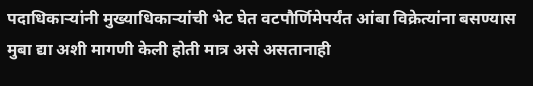पदाधिकाऱ्यांनी मुख्याधिकाऱ्यांची भेट घेत वटपौर्णिमेपर्यंत आंबा विक्रेत्यांना बसण्यास मुबा द्या अशी मागणी केली होती मात्र असे असतानाही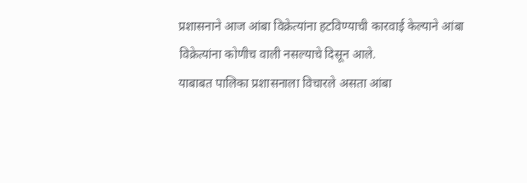प्रशासनाने आज आंबा विक्रेत्यांना हटविण्याची कारवाई केल्याने आंबा विक्रेत्यांना कोणीच वाली नसल्याचे दिसून आले.
याबाबत पालिका प्रशासनाला विचारले असता आंबा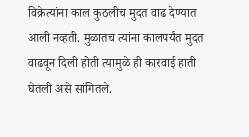विक्रेत्यांना काल कुठलीच मुदत वाढ देण्यात आली नव्हती. मुळातच त्यांना कालपर्यंत मुदत वाढवून दिली होती त्यामुळे ही कारवाई हाती घेतली असे सांगितले.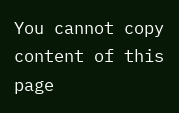You cannot copy content of this page